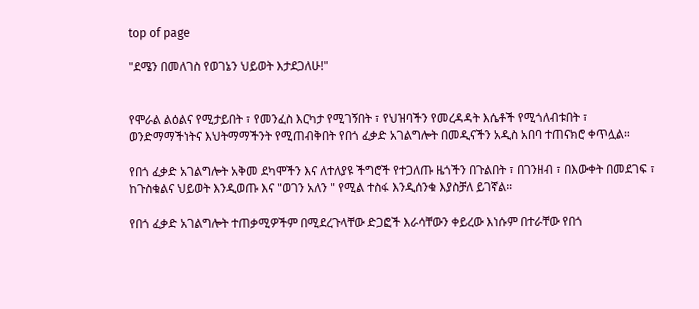top of page

"ደሜን በመለገስ የወገኔን ህይወት እታደጋለሁ!"


የሞራል ልዕልና የሚታይበት ፣ የመንፈስ እርካታ የሚገኝበት ፣ የህዝባችን የመረዳዳት እሴቶች የሚጎለብቱበት ፣ ወንድማማችነትና እህትማማችንት የሚጠብቅበት የበጎ ፈቃድ አገልግሎት በመዲናችን አዲስ አበባ ተጠናክሮ ቀጥሏል።

የበጎ ፈቃድ አገልግሎት አቅመ ደካሞችን እና ለተለያዩ ችግሮች የተጋለጡ ዜጎችን በጉልበት ፣ በገንዘብ ፣ በእውቀት በመደገፍ ፣ ከጉስቁልና ህይወት እንዲወጡ እና "ወገን አለን " የሚል ተስፋ እንዲሰንቁ እያስቻለ ይገኛል።

የበጎ ፈቃድ አገልግሎት ተጠቃሚዎችም በሚደረጉላቸው ድጋፎች እራሳቸውን ቀይረው እነሱም በተራቸው የበጎ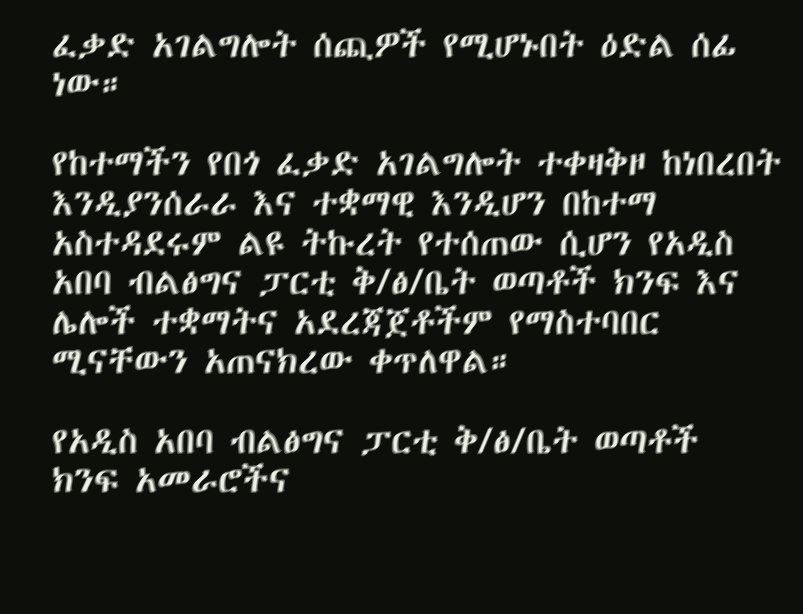ፈቃድ አገልግሎት ሰጪዎች የሚሆኑበት ዕድል ሰፊ ነው።

የከተማችን የበጎ ፈቃድ አገልግሎት ተቀዛቅዞ ከነበረበት እንዲያንሰራራ እና ተቋማዊ እንዲሆን በከተማ አስተዳደሩም ልዩ ትኩረት የተሰጠው ሲሆን የአዲስ አበባ ብልፅግና ፓርቲ ቅ/ፅ/ቤት ወጣቶች ክንፍ እና ሌሎች ተቋማትና አደረጃጀቶችም የማስተባበር ሚናቸውን አጠናክረው ቀጥለዋል።

የአዲስ አበባ ብልፅግና ፓርቲ ቅ/ፅ/ቤት ወጣቶች ክንፍ አመራሮችና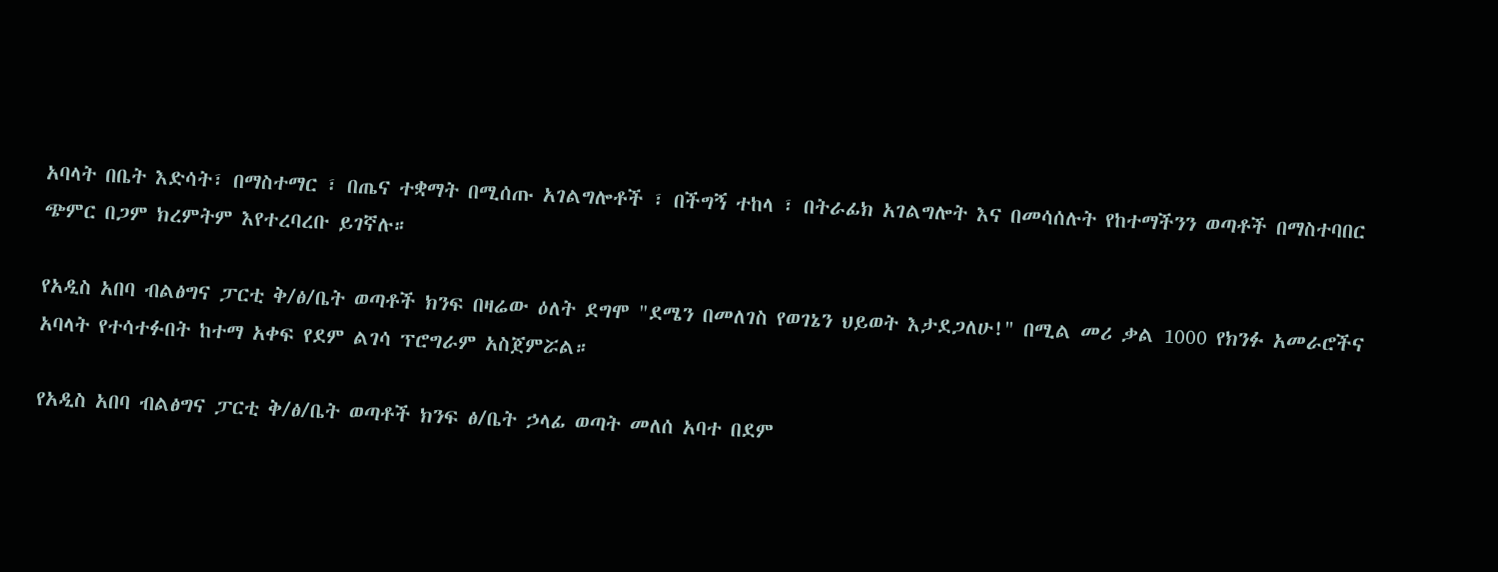አባላት በቤት እድሳት፣ በማስተማር ፣ በጤና ተቋማት በሚሰጡ አገልግሎቶች ፣ በችግኝ ተከላ ፣ በትራፊክ አገልግሎት እና በመሳሰሉት የከተማችንን ወጣቶች በማስተባበር ጭምር በጋም ክረምትም እየተረባረቡ ይገኛሉ።

የአዲስ አበባ ብልፅግና ፓርቲ ቅ/ፅ/ቤት ወጣቶች ክንፍ በዛሬው ዕለት ደግሞ "ደሜን በመለገስ የወገኔን ህይወት እታደጋለሁ!" በሚል መሪ ቃል 1000 የክንፉ አመራሮችና አባላት የተሳተፉበት ከተማ አቀፍ የደም ልገሳ ፕሮግራም አስጀምሯል።

የአዲስ አበባ ብልፅግና ፓርቲ ቅ/ፅ/ቤት ወጣቶች ክንፍ ፅ/ቤት ኃላፊ ወጣት መለሰ አባተ በደም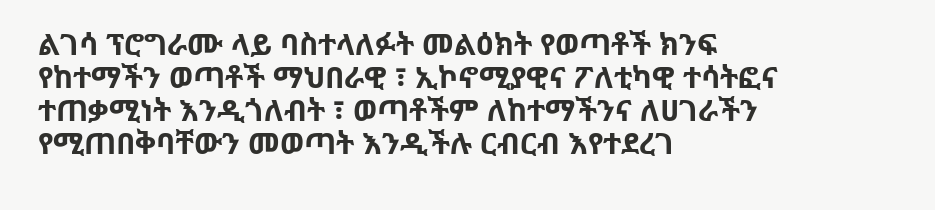ልገሳ ፕሮግራሙ ላይ ባስተላለፉት መልዕክት የወጣቶች ክንፍ የከተማችን ወጣቶች ማህበራዊ ፣ ኢኮኖሚያዊና ፖለቲካዊ ተሳትፎና ተጠቃሚነት እንዲጎለብት ፣ ወጣቶችም ለከተማችንና ለሀገራችን የሚጠበቅባቸውን መወጣት እንዲችሉ ርብርብ እየተደረገ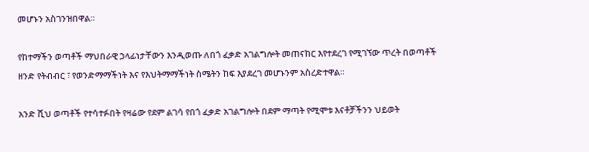መሆኑን አስገንዝበዋል።

የከተማችን ወጣቶች ማህበራዊ ኃላፊነታቸውን እንዲወጡ ለበጎ ፈቃድ አገልግሎት መጠናከር እየተደረገ የሚገኘው ጥረት በወጣቶች ዘንድ የትብብር ፣ የወንድማማችነት እና የእህትማማችነት ስሜትን ከፍ እያደረገ መሆኑንም አስረድተዋል።

አንድ ሺህ ወጣቶች የተሳተፉበት የዛሬው የደም ልገሳ የበጎ ፈቃድ አገልግሎት በደም ማጣት የሚሞቱ እናቶቻችንን ህይወት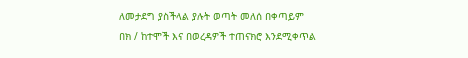ለመታደግ ያስችላል ያሉት ወጣት መለሰ በቀጣይም በክ / ከተሞች እና በወረዳዎች ተጠናክሮ እንደሚቀጥል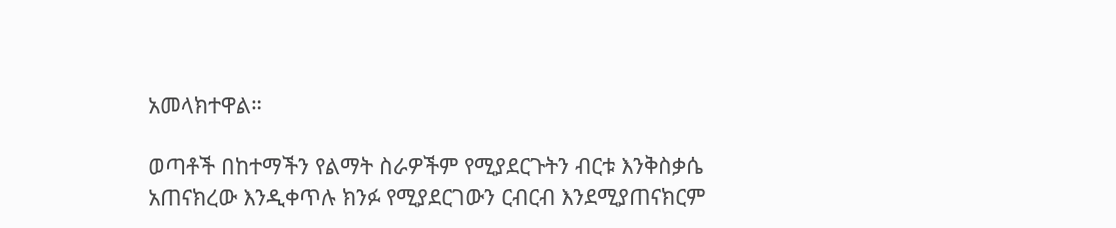አመላክተዋል።

ወጣቶች በከተማችን የልማት ስራዎችም የሚያደርጉትን ብርቱ እንቅስቃሴ አጠናክረው እንዲቀጥሉ ክንፉ የሚያደርገውን ርብርብ እንደሚያጠናክርም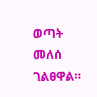ወጣት መለሰ ገልፀዋል።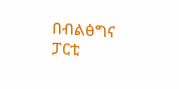በብልፅግና ፓርቲ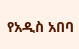የአዲስ አበባ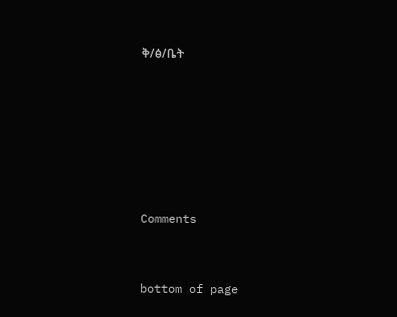ቅ/ፅ/ቤት






Comments


bottom of page